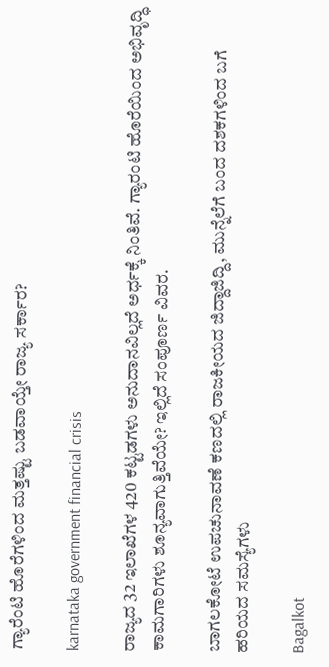ಗ್ಯಾರೆಂಟಿ ಹೊರೆಗಳಿಂದ ಮತ್ತಷ್ಟು ಬಡವಾಯ್ತೇ ರಾಜ್ಯ ಸರ್ಕಾರ?

karnataka government financial crisis

ರಾಜ್ಯದ 32 ಇಲಾಖೆಗಳ 420 ಕಟ್ಟಡಗಳು ಅನುದಾನವಿಲ್ಲದೆ ಅರ್ಧಕ್ಕೆ ನಿಂತಿವೆ. ಗ್ಯಾರಂಟಿ ಹೊರೆಯಿಂದ ಅಭಿವೃದ್ಧಿ ಕಾಮಗಾರಿಗಳು ಶೂನ್ಯವಾಗುತ್ತಿವೆಯೇ? ಇಲ್ಲಿದೆ ಸಂಪೂರ್ಣ ವಿವರ.

ಬಾಗಲಕೋಟೆ ಉಪಚುನಾವಣೆ ಕಣದಲ್ಲಿ ರಾಜಕೀಯದ ಜಿದ್ದಾಜಿದ್ದಿ, ಮುನ್ನೆಲೆಗೆ ಬಂದ ದಶಕಗಳಿಂದ ಬಗೆ ಹರಿಯದ ಸಮಸ್ಯೆಗಳು

Bagalkot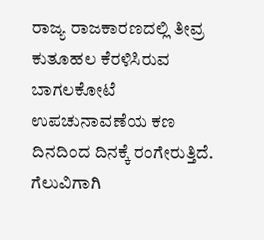ರಾಜ್ಯ ರಾಜಕಾರಣದಲ್ಲಿ ತೀವ್ರ ಕುತೂಹಲ ಕೆರಳಿಸಿರುವ ಬಾಗಲಕೋಟೆ ಉಪಚುನಾವಣೆಯ ಕಣ ದಿನದಿಂದ ದಿನಕ್ಕೆ ರಂಗೇರುತ್ತಿದೆ. ಗೆಲುವಿಗಾಗಿ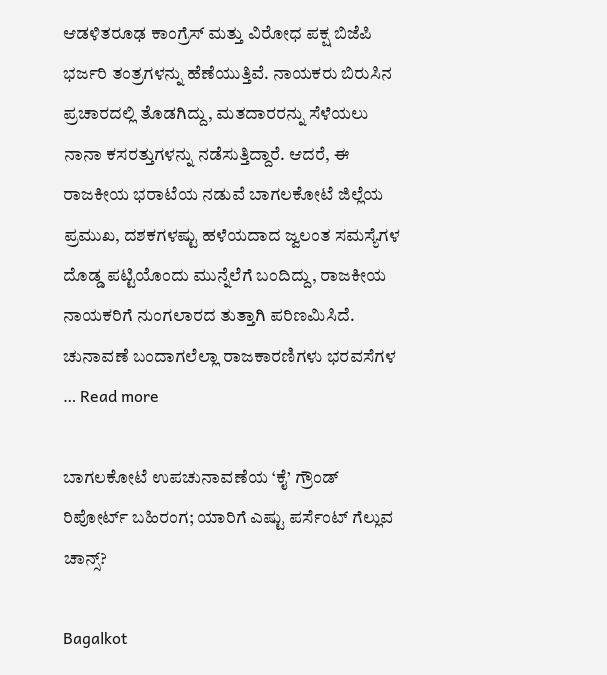ಆಡಳಿತರೂಢ ಕಾಂಗ್ರೆಸ್ ಮತ್ತು ವಿರೋಧ ಪಕ್ಷ ಬಿಜೆಪಿ ಭರ್ಜರಿ ತಂತ್ರಗಳನ್ನು ಹೆಣೆಯುತ್ತಿವೆ. ನಾಯಕರು ಬಿರುಸಿನ ಪ್ರಚಾರದಲ್ಲಿ ತೊಡಗಿದ್ದು, ಮತದಾರರನ್ನು ಸೆಳೆಯಲು ನಾನಾ ಕಸರತ್ತುಗಳನ್ನು ನಡೆಸುತ್ತಿದ್ದಾರೆ. ಆದರೆ, ಈ ರಾಜಕೀಯ ಭರಾಟೆಯ ನಡುವೆ ಬಾಗಲಕೋಟೆ ಜಿಲ್ಲೆಯ ಪ್ರಮುಖ, ದಶಕಗಳಷ್ಟು ಹಳೆಯದಾದ ಜ್ವಲಂತ ಸಮಸ್ಯೆಗಳ ದೊಡ್ಡ ಪಟ್ಟಿಯೊಂದು ಮುನ್ನೆಲೆಗೆ ಬಂದಿದ್ದು, ರಾಜಕೀಯ ನಾಯಕರಿಗೆ ನುಂಗಲಾರದ ತುತ್ತಾಗಿ ಪರಿಣಮಿಸಿದೆ. ಚುನಾವಣೆ ಬಂದಾಗಲೆಲ್ಲಾ ರಾಜಕಾರಣಿಗಳು ಭರವಸೆಗಳ … Read more

ಬಾಗಲಕೋಟೆ ಉಪಚುನಾವಣೆಯ ‘ಕೈ’ ಗ್ರೌಂಡ್ ರಿಪೋರ್ಟ್ ಬಹಿರಂಗ; ಯಾರಿಗೆ ಎಷ್ಟು ಪರ್ಸೆಂಟ್ ಗೆಲ್ಲುವ ಚಾನ್ಸ್?

Bagalkot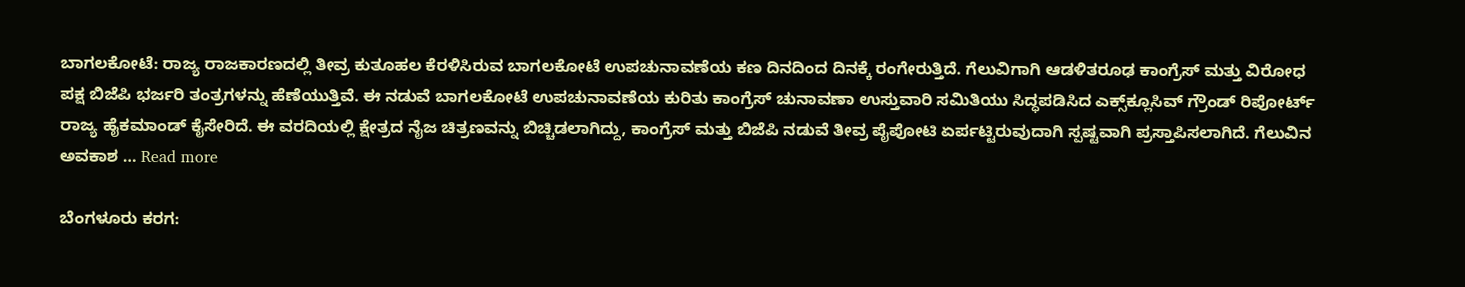ಬಾಗಲಕೋಟೆ: ರಾಜ್ಯ ರಾಜಕಾರಣದಲ್ಲಿ ತೀವ್ರ ಕುತೂಹಲ ಕೆರಳಿಸಿರುವ ಬಾಗಲಕೋಟೆ ಉಪಚುನಾವಣೆಯ ಕಣ ದಿನದಿಂದ ದಿನಕ್ಕೆ ರಂಗೇರುತ್ತಿದೆ. ಗೆಲುವಿಗಾಗಿ ಆಡಳಿತರೂಢ ಕಾಂಗ್ರೆಸ್ ಮತ್ತು ವಿರೋಧ ಪಕ್ಷ ಬಿಜೆಪಿ ಭರ್ಜರಿ ತಂತ್ರಗಳನ್ನು ಹೆಣೆಯುತ್ತಿವೆ. ಈ ನಡುವೆ ಬಾಗಲಕೋಟೆ ಉಪಚುನಾವಣೆಯ ಕುರಿತು ಕಾಂಗ್ರೆಸ್ ಚುನಾವಣಾ ಉಸ್ತುವಾರಿ ಸಮಿತಿಯು ಸಿದ್ಧಪಡಿಸಿದ ಎಕ್ಸ್‌ಕ್ಲೂಸಿವ್ ಗ್ರೌಂಡ್ ರಿಪೋರ್ಟ್ ರಾಜ್ಯ ಹೈಕಮಾಂಡ್ ಕೈಸೇರಿದೆ. ಈ ವರದಿಯಲ್ಲಿ ಕ್ಷೇತ್ರದ ನೈಜ ಚಿತ್ರಣವನ್ನು ಬಿಚ್ಚಿಡಲಾಗಿದ್ದು, ಕಾಂಗ್ರೆಸ್ ಮತ್ತು ಬಿಜೆಪಿ ನಡುವೆ ತೀವ್ರ ಪೈಪೋಟಿ ಏರ್ಪಟ್ಟಿರುವುದಾಗಿ ಸ್ಪಷ್ಟವಾಗಿ ಪ್ರಸ್ತಾಪಿಸಲಾಗಿದೆ. ಗೆಲುವಿನ ಅವಕಾಶ … Read more

ಬೆಂಗಳೂರು ಕರಗ: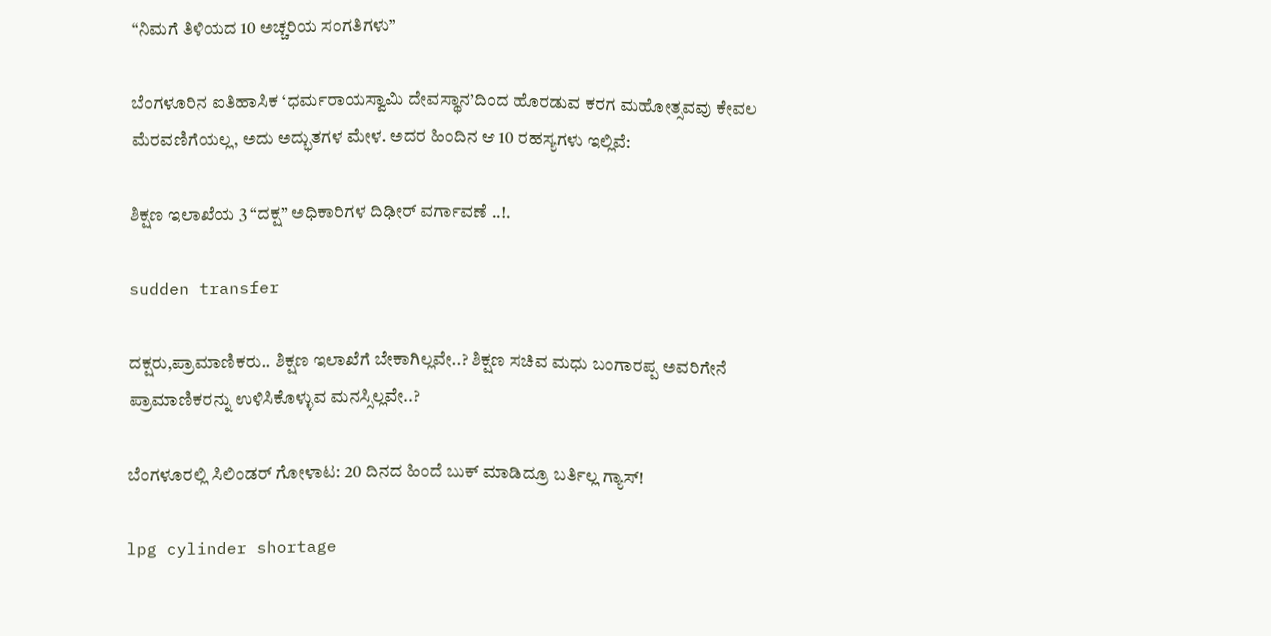“ನಿಮಗೆ ತಿಳಿಯದ 10 ಅಚ್ಚರಿಯ ಸಂಗತಿಗಳು”

ಬೆಂಗಳೂರಿನ ಐತಿಹಾಸಿಕ ‘ಧರ್ಮರಾಯಸ್ವಾಮಿ ದೇವಸ್ಥಾನ’ದಿಂದ ಹೊರಡುವ ಕರಗ ಮಹೋತ್ಸವವು ಕೇವಲ ಮೆರವಣಿಗೆಯಲ್ಲ, ಅದು ಅದ್ಭುತಗಳ ಮೇಳ. ಅದರ ಹಿಂದಿನ ಆ 10 ರಹಸ್ಯಗಳು ಇಲ್ಲಿವೆ:

ಶಿಕ್ಷಣ ಇಲಾಖೆಯ 3 “ದಕ್ಷ” ಅಧಿಕಾರಿಗಳ ದಿಢೀರ್‌ ವರ್ಗಾವಣೆ ..!.

sudden transfer

ದಕ್ಷರು,ಪ್ರಾಮಾಣಿಕರು.. ಶಿಕ್ಷಣ ಇಲಾಖೆಗೆ ಬೇಕಾಗಿಲ್ಲವೇ..? ಶಿಕ್ಷಣ ಸಚಿವ ಮಧು ಬಂಗಾರಪ್ಪ ಅವರಿಗೇನೆ ಪ್ರಾಮಾಣಿಕರನ್ನು ಉಳಿಸಿಕೊಳ್ಳುವ ಮನಸ್ಸಿಲ್ಲವೇ..?

ಬೆಂಗಳೂರಲ್ಲಿ ಸಿಲಿಂಡರ್ ಗೋಳಾಟ: 20 ದಿನದ ಹಿಂದೆ ಬುಕ್ ಮಾಡಿದ್ರೂ ಬರ್ತಿಲ್ಲ ಗ್ಯಾಸ್!

lpg cylinder shortage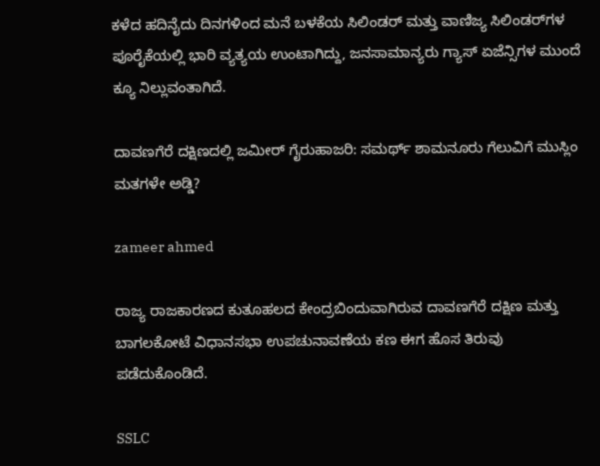ಕಳೆದ ಹದಿನೈದು ದಿನಗಳಿಂದ ಮನೆ ಬಳಕೆಯ ಸಿಲಿಂಡರ್ ಮತ್ತು ವಾಣಿಜ್ಯ ಸಿಲಿಂಡರ್‌ಗಳ ಪೂರೈಕೆಯಲ್ಲಿ ಭಾರಿ ವ್ಯತ್ಯಯ ಉಂಟಾಗಿದ್ದು, ಜನಸಾಮಾನ್ಯರು ಗ್ಯಾಸ್ ಏಜೆನ್ಸಿಗಳ ಮುಂದೆ ಕ್ಯೂ ನಿಲ್ಲುವಂತಾಗಿದೆ.

ದಾವಣಗೆರೆ ದಕ್ಷಿಣದಲ್ಲಿ ಜಮೀರ್ ಗೈರುಹಾಜರಿ: ಸಮರ್ಥ್ ಶಾಮನೂರು ಗೆಲುವಿಗೆ ಮುಸ್ಲಿಂ ಮತಗಳೇ ಅಡ್ಡಿ?

zameer ahmed

ರಾಜ್ಯ ರಾಜಕಾರಣದ ಕುತೂಹಲದ ಕೇಂದ್ರಬಿಂದುವಾಗಿರುವ ದಾವಣಗೆರೆ ದಕ್ಷಿಣ ಮತ್ತು ಬಾಗಲಕೋಟೆ ವಿಧಾನಸಭಾ ಉಪಚುನಾವಣೆಯ ಕಣ ಈಗ ಹೊಸ ತಿರುವು ಪಡೆದುಕೊಂಡಿದೆ.

SSLC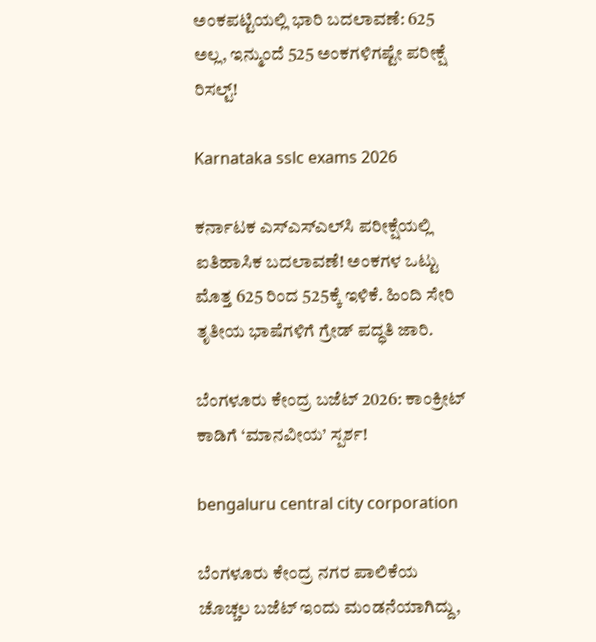ಅಂಕಪಟ್ಟಿಯಲ್ಲಿ ಭಾರಿ ಬದಲಾವಣೆ: 625 ಅಲ್ಲ, ಇನ್ಮುಂದೆ 525 ಅಂಕಗಳಿಗಷ್ಟೇ ಪರೀಕ್ಷೆ ರಿಸಲ್ಟ್!

Karnataka sslc exams 2026

ಕರ್ನಾಟಕ ಎಸ್‌ಎಸ್‌ಎಲ್‌ಸಿ ಪರೀಕ್ಷೆಯಲ್ಲಿ ಐತಿಹಾಸಿಕ ಬದಲಾವಣೆ! ಅಂಕಗಳ ಒಟ್ಟು ಮೊತ್ತ 625 ರಿಂದ 525ಕ್ಕೆ ಇಳಿಕೆ. ಹಿಂದಿ ಸೇರಿ ತೃತೀಯ ಭಾಷೆಗಳಿಗೆ ಗ್ರೇಡ್ ಪದ್ಧತಿ ಜಾರಿ.

ಬೆಂಗಳೂರು ಕೇಂದ್ರ ಬಜೆಟ್ 2026: ಕಾಂಕ್ರೀಟ್ ಕಾಡಿಗೆ ‘ಮಾನವೀಯ’ ಸ್ಪರ್ಶ!

bengaluru central city corporation

ಬೆಂಗಳೂರು ಕೇಂದ್ರ ನಗರ ಪಾಲಿಕೆಯ ಚೊಚ್ಚಲ ಬಜೆಟ್ ಇಂದು ಮಂಡನೆಯಾಗಿದ್ದು,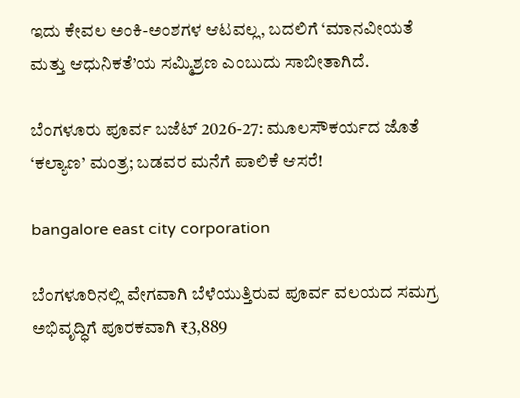ಇದು ಕೇವಲ ಅಂಕಿ-ಅಂಶಗಳ ಆಟವಲ್ಲ, ಬದಲಿಗೆ ‘ಮಾನವೀಯತೆ ಮತ್ತು ಆಧುನಿಕತೆ’ಯ ಸಮ್ಮಿಶ್ರಣ ಎಂಬುದು ಸಾಬೀತಾಗಿದೆ.

ಬೆಂಗಳೂರು ಪೂರ್ವ ಬಜೆಟ್ 2026-27: ಮೂಲಸೌಕರ್ಯದ ಜೊತೆ ‘ಕಲ್ಯಾಣ’ ಮಂತ್ರ; ಬಡವರ ಮನೆಗೆ ಪಾಲಿಕೆ ಆಸರೆ!

bangalore east city corporation

ಬೆಂಗಳೂರಿನಲ್ಲಿ ವೇಗವಾಗಿ ಬೆಳೆಯುತ್ತಿರುವ ಪೂರ್ವ ವಲಯದ ಸಮಗ್ರ ಅಭಿವೃದ್ಧಿಗೆ ಪೂರಕವಾಗಿ ₹3,889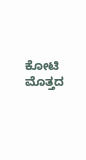ಕೋಟಿ ಮೊತ್ತದ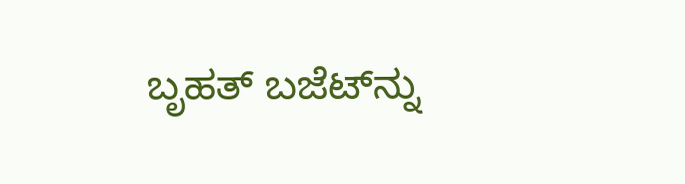ಬೃಹತ್ ಬಜೆಟ್‌ನ್ನು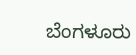ಬೆಂಗಳೂರು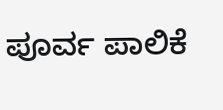ಪೂರ್ವ ಪಾಲಿಕೆ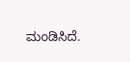ಮಂಡಿಸಿದೆ.